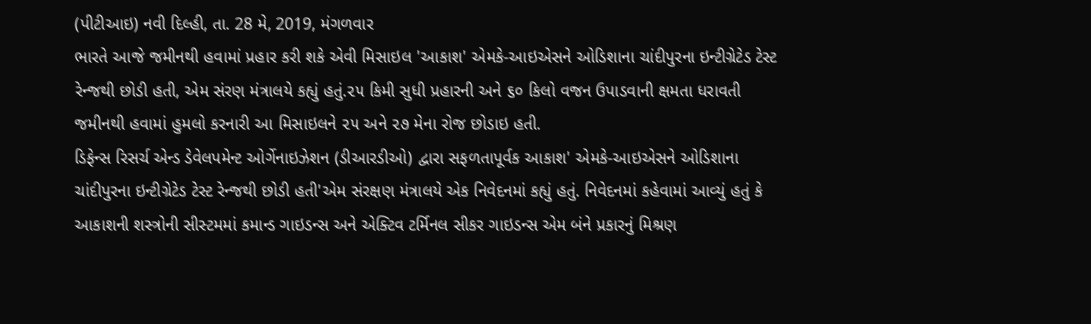(પીટીઆઇ) નવી દિલ્હી, તા. 28 મે, 2019, મંગળવાર
ભારતે આજે જમીનથી હવામાં પ્રહાર કરી શકે એવી મિસાઇલ 'આકાશ' એમકે-આઇએસને ઓડિશાના ચાંદીપુરના ઇન્ટીગ્રેટેડ ટેસ્ટ રેન્જથી છોડી હતી, એમ સંરણ મંત્રાલયે કહ્યું હતું.૨૫ કિમી સુધી પ્રહારની અને ૬૦ કિલો વજન ઉપાડવાની ક્ષમતા ધરાવતી જમીનથી હવામાં હુમલો કરનારી આ મિસાઇલને ૨૫ અને ૨૭ મેના રોજ છોડાઇ હતી.
ડિફેન્સ રિસર્ચ એન્ડ ડેવેલપમેન્ટ ઓર્ગેનાઇઝેશન (ડીઆરડીઓ) દ્વારા સફળતાપૂર્વક આકાશ' એમકે-આઇએસને ઓડિશાના ચાંદીપુરના ઇન્ટીગ્રેટેડ ટેસ્ટ રેન્જથી છોડી હતી'એમ સંરક્ષણ મંત્રાલયે એક નિવેદનમાં કહ્યું હતું. નિવેદનમાં કહેવામાં આવ્યું હતું કે આકાશની શસ્ત્રોની સીસ્ટમમાં કમાન્ડ ગાઇડન્સ અને એક્ટિવ ટર્મિનલ સીકર ગાઇડન્સ એમ બંને પ્રકારનું મિશ્રણ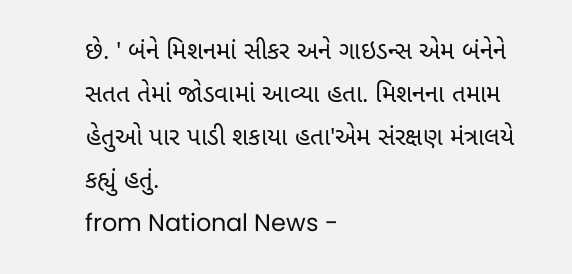છે. ' બંને મિશનમાં સીકર અને ગાઇડન્સ એમ બંનેને સતત તેમાં જોડવામાં આવ્યા હતા. મિશનના તમામ હેતુઓ પાર પાડી શકાયા હતા'એમ સંરક્ષણ મંત્રાલયે કહ્યું હતું.
from National News -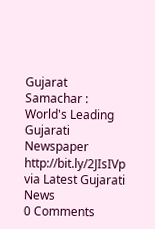Gujarat Samachar : World's Leading Gujarati Newspaper http://bit.ly/2JIsIVp
via Latest Gujarati News
0 Comments